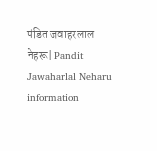पंडित जवाहरलाल नेहरू| Pandit Jawaharlal Neharu information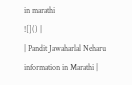in marathi
![]() |
| Pandit Jawaharlal Neharu information in Marathi |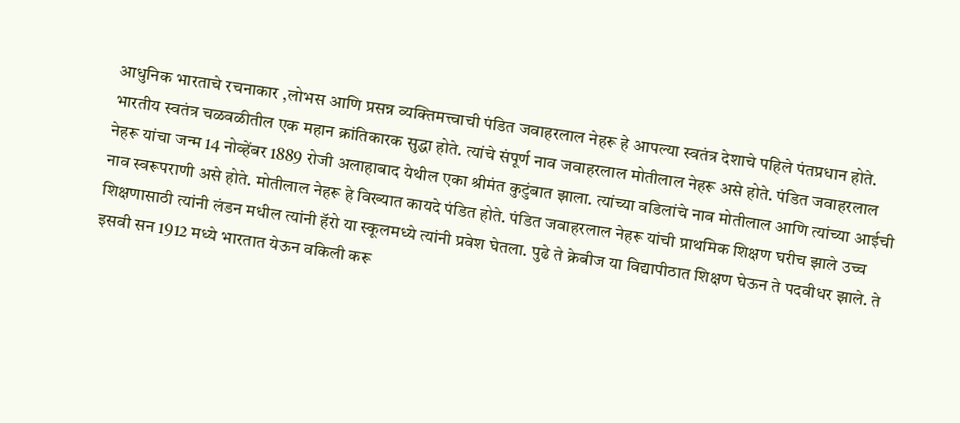आधुनिक भारताचे रचनाकार ,लोभस आणि प्रसन्न व्यक्तिमत्त्वाची पंडित जवाहरलाल नेहरू हे आपल्या स्वतंत्र देशाचे पहिले पंतप्रधान होते. भारतीय स्वतंत्र चळवळीतील एक महान क्रांतिकारक सुद्धा होते. त्यांचे संपूर्ण नाव जवाहरलाल मोतीलाल नेहरू असे होते. पंडित जवाहरलाल नेहरू यांचा जन्म 14 नोव्हेंबर 1889 रोजी अलाहाबाद येथील एका श्रीमंत कुटुंबात झाला. त्यांच्या वडिलांचे नाव मोतीलाल आणि त्यांच्या आईची नाव स्वरूपराणी असे होते. मोतीलाल नेहरू हे विख्यात कायदे पंडित होते. पंडित जवाहरलाल नेहरू यांची प्राथमिक शिक्षण घरीच झाले उच्च शिक्षणासाठी त्यांनी लंडन मधील त्यांनी हॅरो या स्कूलमध्ये त्यांनी प्रवेश घेतला. पुढे ते क्रेबीज या विद्यापीठात शिक्षण घेऊन ते पदवीधर झाले. ते इसवी सन 1912 मध्ये भारतात येऊन वकिली करू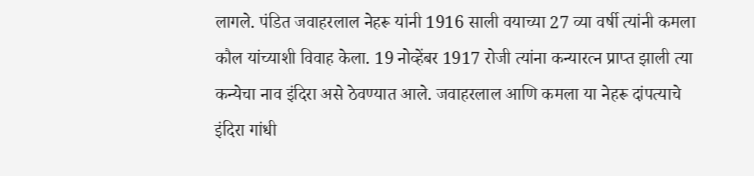लागले. पंडित जवाहरलाल नेहरू यांनी 1916 साली वयाच्या 27 व्या वर्षी त्यांनी कमला कौल यांच्याशी विवाह केला. 19 नोव्हेंबर 1917 रोजी त्यांना कन्यारत्न प्राप्त झाली त्या कन्येचा नाव इंदिरा असे ठेवण्यात आले. जवाहरलाल आणि कमला या नेहरू दांपत्याचे इंदिरा गांधी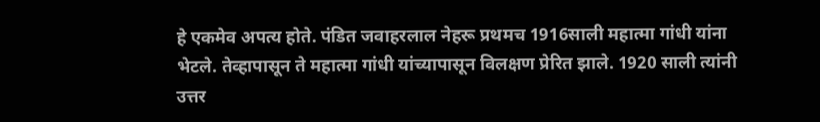हे एकमेव अपत्य होते. पंडित जवाहरलाल नेहरू प्रथमच 1916साली महात्मा गांधी यांना भेटले. तेव्हापासून ते महात्मा गांधी यांच्यापासून विलक्षण प्रेरित झाले. 1920 साली त्यांनी उत्तर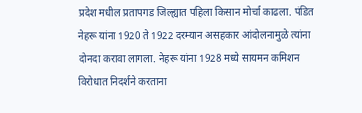प्रदेश मधील प्रतापगड जिल्ह्यात पहिला किसान मोर्चा काढला. पंडित नेहरू यांना 1920 ते 1922 दरम्यान असहकार आंदोलनामुळे त्यांना दोनदा करावा लागला. नेहरू यांना 1928 मध्ये सायमन कमिशन विरोधात निदर्शने करताना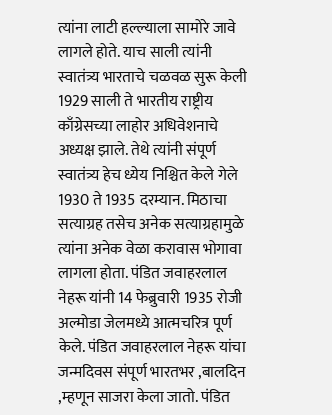त्यांना लाटी हल्ल्याला सामोरे जावे लागले होते. याच साली त्यांनी स्वातंत्र्य भारताचे चळवळ सुरू केली 1929 साली ते भारतीय राष्ट्रीय काँग्रेसच्या लाहोर अधिवेशनाचे अध्यक्ष झाले. तेथे त्यांनी संपूर्ण स्वातंत्र्य हेच ध्येय निश्चित केले गेले 1930 ते 1935 दरम्यान. मिठाचा सत्याग्रह तसेच अनेक सत्याग्रहामुळे त्यांना अनेक वेळा करावास भोगावा लागला होता. पंडित जवाहरलाल नेहरू यांनी 14 फेब्रुवारी 1935 रोजी अल्मोडा जेलमध्ये आत्मचरित्र पूर्ण केले. पंडित जवाहरलाल नेहरू यांचा जन्मदिवस संपूर्ण भारतभर ,बालदिन ,म्हणून साजरा केला जातो. पंडित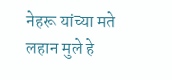नेहरू यांच्या मते लहान मुले हे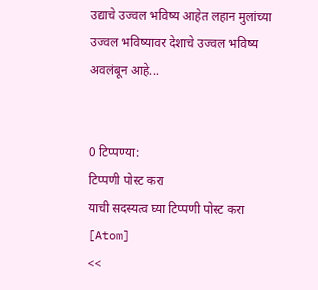उद्याचे उज्वल भविष्य आहेत लहान मुलांच्या उज्वल भविष्यावर देशाचे उज्वल भविष्य अवलंबून आहे...


0 टिप्पण्या:
टिप्पणी पोस्ट करा
याची सदस्यत्व घ्या टिप्पणी पोस्ट करा [Atom]
<<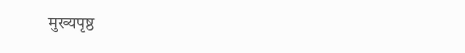मुख्यपृष्ठ